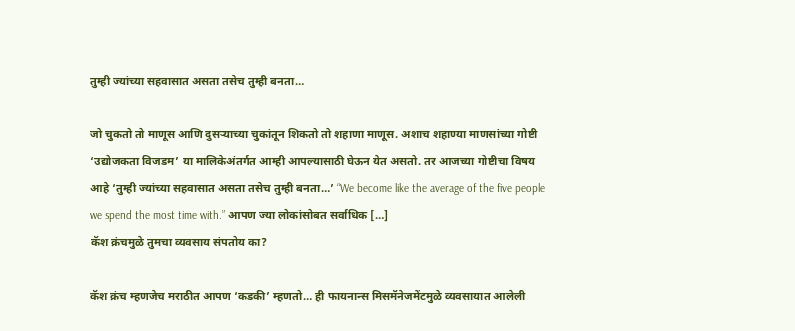तुम्ही ज्यांच्या सहवासात असता तसेच तुम्ही बनता…

जो चुकतो तो माणूस आणि दुसऱ्याच्या चुकांतून शिकतो तो शहाणा माणूस. अशाच शहाण्या माणसांच्या गोष्टी ‘उद्योजकता विजडम’ या मालिकेअंतर्गत आम्ही आपल्यासाठी घेऊन येत असतो. तर आजच्या गोष्टीचा विषय आहे ‘तुम्ही ज्यांच्या सहवासात असता तसेच तुम्ही बनता…’ “We become like the average of the five people we spend the most time with.” आपण ज्या लोकांसोबत सर्वाधिक […]
कॅश क्रंचमुळे तुमचा व्यवसाय संपतोय का?

कॅश क्रंच म्हणजेच मराठीत आपण ‘कडकी’ म्हणतो… ही फायनान्स मिसमॅनेजमेंटमुळे व्यवसायात आलेली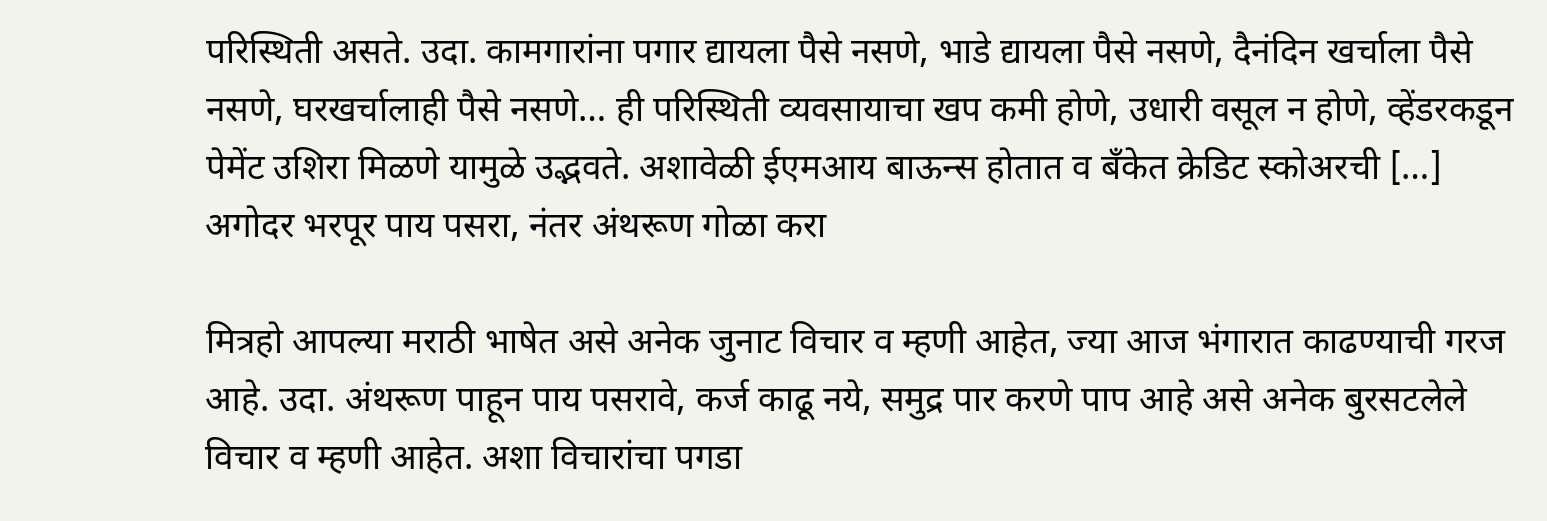परिस्थिती असते. उदा. कामगारांना पगार द्यायला पैसे नसणे, भाडे द्यायला पैसे नसणे, दैनंदिन खर्चाला पैसे नसणे, घरखर्चालाही पैसे नसणे… ही परिस्थिती व्यवसायाचा खप कमी होणे, उधारी वसूल न होणे, व्हेंडरकडून पेमेंट उशिरा मिळणे यामुळे उद्भवते. अशावेळी ईएमआय बाऊन्स होतात व बँकेत क्रेडिट स्कोअरची […]
अगोदर भरपूर पाय पसरा, नंतर अंथरूण गोळा करा

मित्रहो आपल्या मराठी भाषेत असे अनेक जुनाट विचार व म्हणी आहेत, ज्या आज भंगारात काढण्याची गरज आहे. उदा. अंथरूण पाहून पाय पसरावे, कर्ज काढू नये, समुद्र पार करणे पाप आहे असे अनेक बुरसटलेले विचार व म्हणी आहेत. अशा विचारांचा पगडा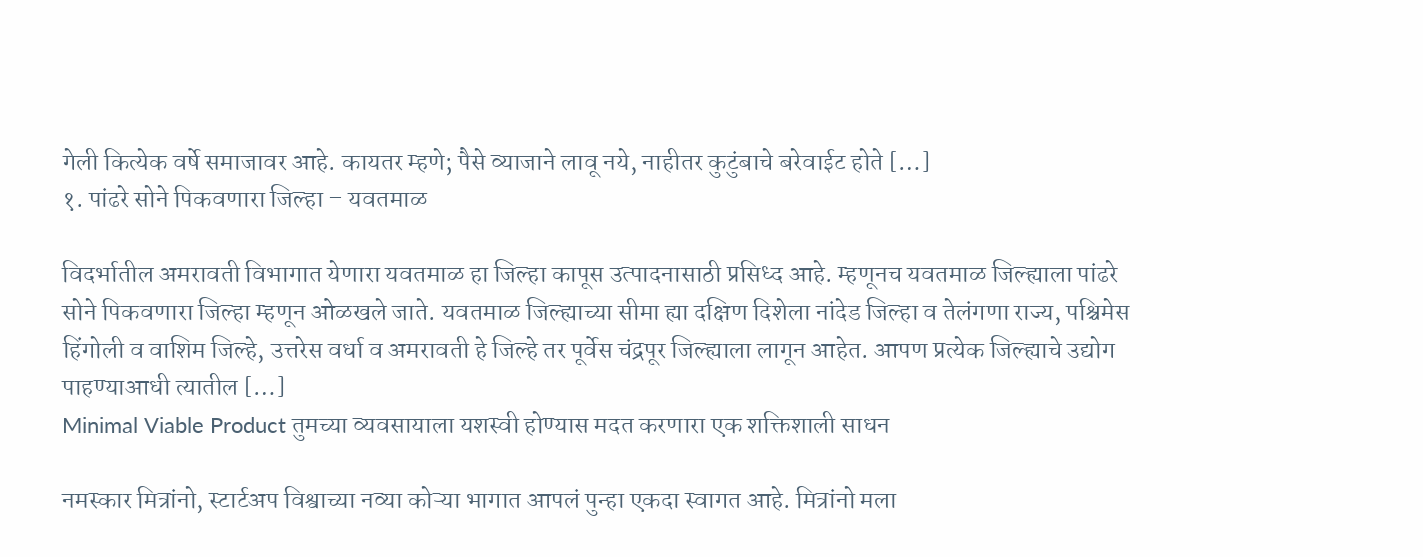गेली कित्येक वर्षे समाजावर आहे. कायतर म्हणे; पैसे व्याजाने लावू नये, नाहीतर कुटुंबाचे बरेवाईट होते […]
१. पांढरे सोने पिकवणारा जिल्हा – यवतमाळ

विदर्भातील अमरावती विभागात येणारा यवतमाळ हा जिल्हा कापूस उत्पादनासाठी प्रसिध्द आहे. म्हणूनच यवतमाळ जिल्ह्याला पांढरे सोने पिकवणारा जिल्हा म्हणून ओळखले जाते. यवतमाळ जिल्ह्याच्या सीमा ह्या दक्षिण दिशेला नांदेड जिल्हा व तेलंगणा राज्य, पश्चिमेस हिंगोली व वाशिम जिल्हे, उत्तरेस वर्धा व अमरावती हे जिल्हे तर पूर्वेस चंद्रपूर जिल्ह्याला लागून आहेत. आपण प्रत्येक जिल्ह्याचे उद्योग पाहण्याआधी त्यातील […]
Minimal Viable Product तुमच्या व्यवसायाला यशस्वी होण्यास मदत करणारा एक शक्तिशाली साधन

नमस्कार मित्रांनो, स्टार्टअप विश्वाच्या नव्या कोऱ्या भागात आपलं पुन्हा एकदा स्वागत आहे. मित्रांनो मला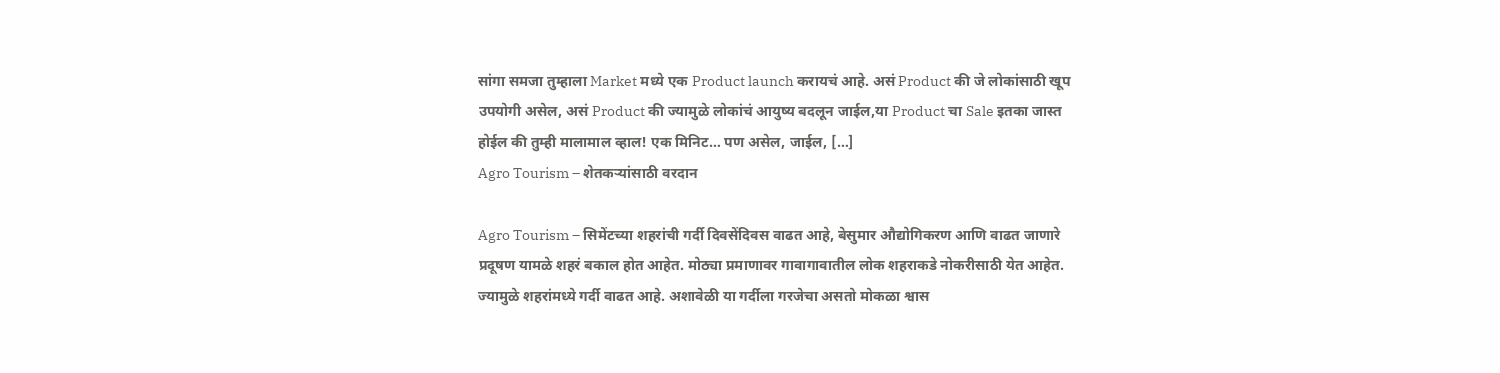सांगा समजा तुम्हाला Market मध्ये एक Product launch करायचं आहे. असं Product की जे लोकांसाठी खूप उपयोगी असेल, असं Product की ज्यामुळे लोकांचं आयुष्य बदलून जाईल,या Product चा Sale इतका जास्त होईल की तुम्ही मालामाल व्हाल! एक मिनिट… पण असेल, जाईल, […]
Agro Tourism – शेतकऱ्यांसाठी वरदान

Agro Tourism – सिमेंटच्या शहरांची गर्दी दिवसेंदिवस वाढत आहे, बेसुमार औद्योगिकरण आणि वाढत जाणारे प्रदूषण यामळे शहरं बकाल होत आहेत. मोठ्या प्रमाणावर गावागावातील लोक शहराकडे नोकरीसाठी येत आहेत. ज्यामुळे शहरांमध्ये गर्दी वाढत आहे. अशावेळी या गर्दीला गरजेचा असतो मोकळा श्वास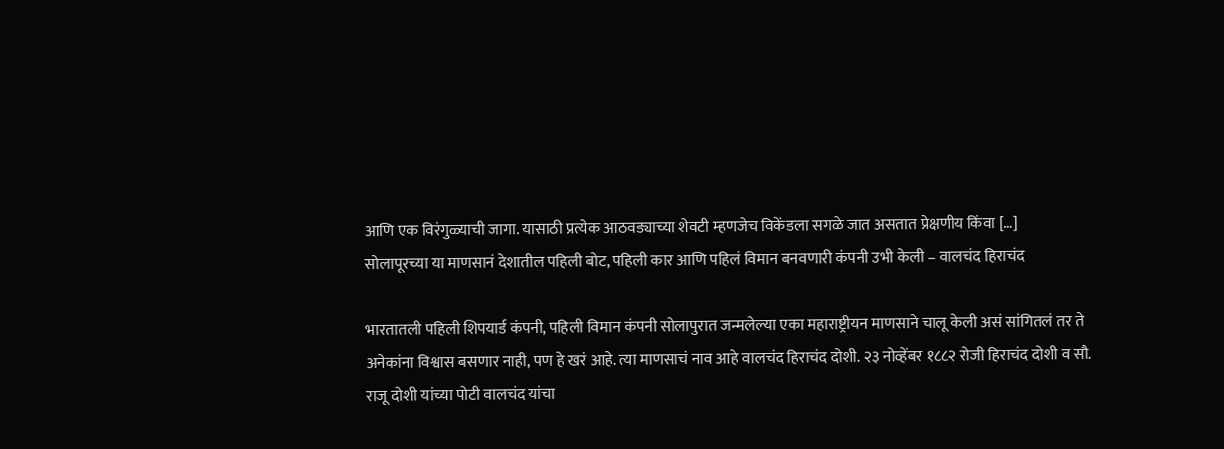आणि एक विरंगुळ्याची जागा. यासाठी प्रत्येक आठवड्याच्या शेवटी म्हणजेच विकेंडला सगळे जात असतात प्रेक्षणीय किंवा […]
सोलापूरच्या या माणसानं देशातील पहिली बोट, पहिली कार आणि पहिलं विमान बनवणारी कंपनी उभी केली – वालचंद हिराचंद

भारतातली पहिली शिपयार्ड कंपनी, पहिली विमान कंपनी सोलापुरात जन्मलेल्या एका महाराष्ट्रीयन माणसाने चालू केली असं सांगितलं तर ते अनेकांना विश्वास बसणार नाही, पण हे खरं आहे. त्या माणसाचं नाव आहे वालचंद हिराचंद दोशी. २३ नोव्हेंबर १८८२ रोजी हिराचंद दोशी व सौ. राजू दोशी यांच्या पोटी वालचंद यांचा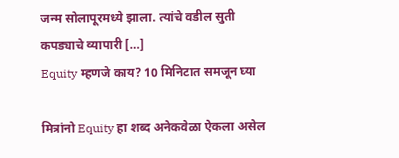जन्म सोलापूरमध्ये झाला. त्यांचे वडील सुती कपड्याचे व्यापारी […]
Equity म्हणजे काय? 10 मिनिटात समजून घ्या

मित्रांनो Equity हा शब्द अनेकवेळा ऐकला असेल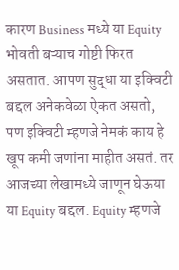कारण Business मध्ये या Equity भोवती बऱ्याच गोष्टी फिरत असतात. आपण सुद्धा या इक्विटी बद्दल अनेकवेळा ऐकत असतो, पण इक्विटी म्हणजे नेमकं काय हे खूप कमी जणांना माहीत असतं. तर आजच्या लेखामध्ये जाणून घेऊया या Equity बद्दल. Equity म्हणजे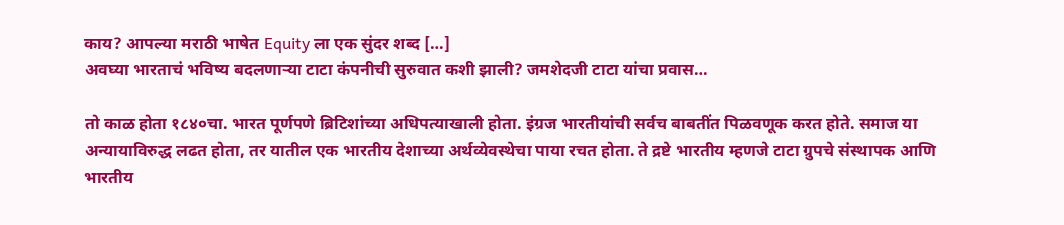काय? आपल्या मराठी भाषेत Equity ला एक सुंदर शब्द […]
अवघ्या भारताचं भविष्य बदलणाऱ्या टाटा कंपनीची सुरुवात कशी झाली? जमशेदजी टाटा यांचा प्रवास…

तो काळ होता १८४०चा. भारत पूर्णपणे ब्रिटिशांच्या अधिपत्याखाली होता. इंग्रज भारतीयांची सर्वच बाबतींत पिळवणूक करत होते. समाज या अन्यायाविरुद्ध लढत होता, तर यातील एक भारतीय देशाच्या अर्थव्येवस्थेचा पाया रचत होता. ते द्रष्टे भारतीय म्हणजे टाटा ग्रुपचे संस्थापक आणि भारतीय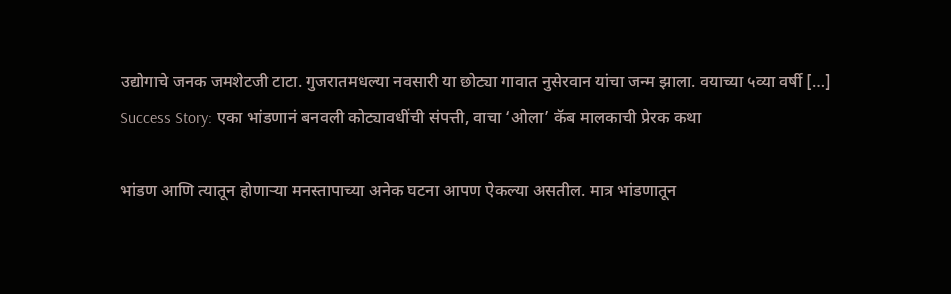उद्योगाचे जनक जमशेटजी टाटा. गुजरातमधल्या नवसारी या छोट्या गावात नुसेरवान यांचा जन्म झाला. वयाच्या ५व्या वर्षी […]
Success Story: एका भांडणानं बनवली कोट्यावधींची संपत्ती, वाचा ‘ओला’ कॅब मालकाची प्रेरक कथा

भांडण आणि त्यातून होणाऱ्या मनस्तापाच्या अनेक घटना आपण ऐकल्या असतील. मात्र भांडणातून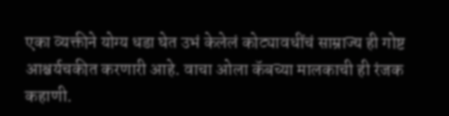एका व्यक्तीने योग्य धडा घेत उभं केलेलं कोट्यावधींचं साम्राज्य ही गोष्ट आश्चर्यचकीत करणारी आहे. वाचा ओला कॅबच्या मालकाची ही रंजक कहाणी.